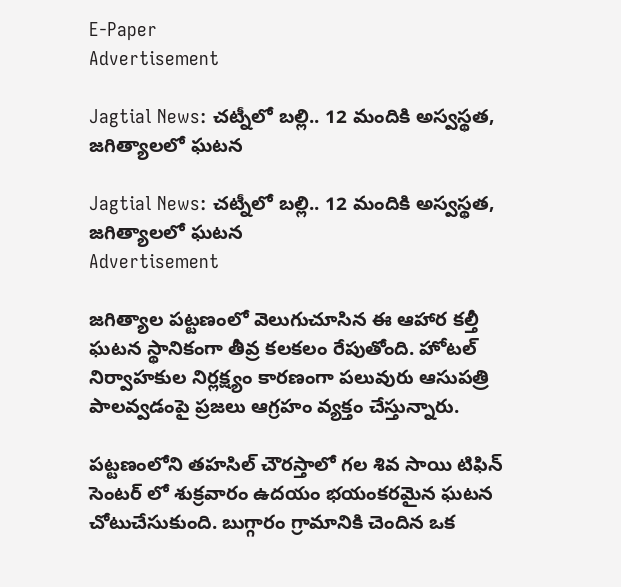E-Paper
Advertisement

Jagtial News: చట్నీలో బల్లి.. 12 మందికి అస్వస్థత, జగిత్యాలలో ఘటన

Jagtial News: చట్నీలో బల్లి.. 12 మందికి అస్వస్థత, జగిత్యాలలో ఘటన
Advertisement

జగిత్యాల పట్టణంలో వెలుగుచూసిన ఈ ఆహార కల్తీ ఘటన స్థానికంగా తీవ్ర కలకలం రేపుతోంది. హోటల్ నిర్వాహకుల నిర్లక్ష్యం కారణంగా పలువురు ఆసుపత్రి పాలవ్వడంపై ప్రజలు ఆగ్రహం వ్యక్తం చేస్తున్నారు.

పట్టణంలోని తహసిల్ చౌరస్తాలో గల శివ సాయి టిఫిన్ సెంటర్ లో శుక్రవారం ఉదయం భయంకరమైన ఘటన చోటుచేసుకుంది. బుగ్గారం గ్రామానికి చెందిన ఒక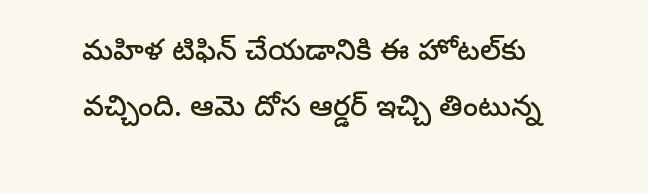మహిళ టిఫిన్ చేయడానికి ఈ హోటల్‌కు వచ్చింది. ఆమె దోస ఆర్డర్ ఇచ్చి తింటున్న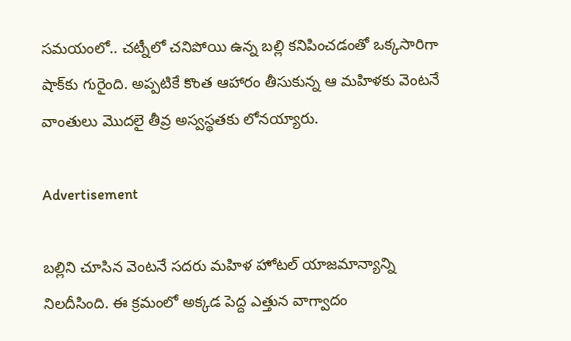సమయంలో.. చట్నీలో చనిపోయి ఉన్న బల్లి కనిపించడంతో ఒక్కసారిగా షాక్‌కు గురైంది. అప్పటికే కొంత ఆహారం తీసుకున్న ఆ మహిళకు వెంటనే వాంతులు మొదలై తీవ్ర అస్వస్థతకు లోనయ్యారు.

Advertisement

బల్లిని చూసిన వెంటనే సదరు మహిళ హోటల్ యాజమాన్యాన్ని నిలదీసింది. ఈ క్రమంలో అక్కడ పెద్ద ఎత్తున వాగ్వాదం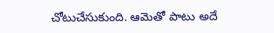చోటుచేసుకుంది. ఆమెతో పాటు అదే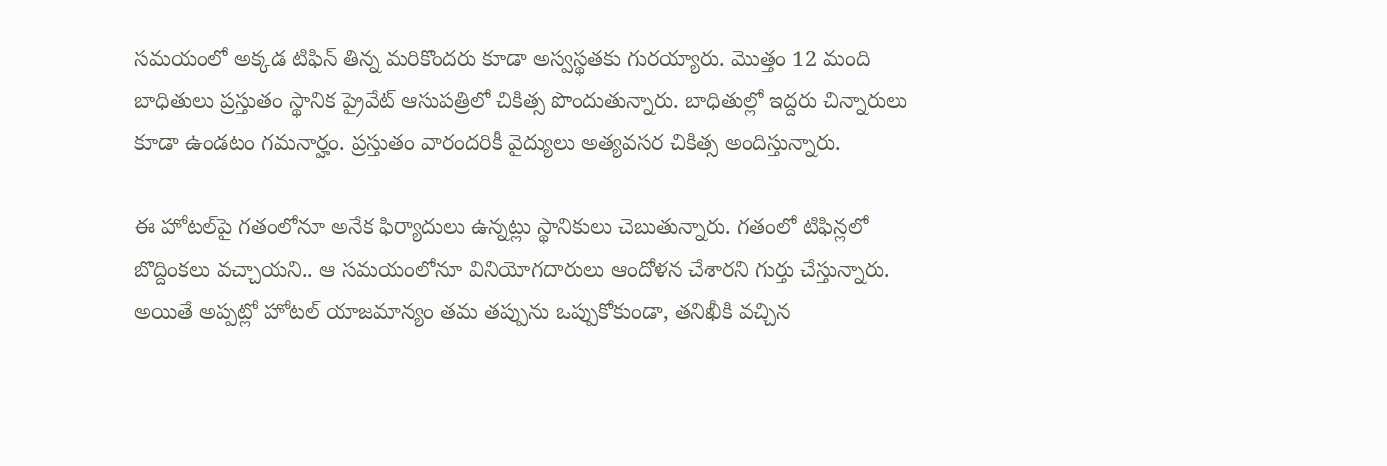సమయంలో అక్కడ టిఫిన్ తిన్న మరికొందరు కూడా అస్వస్థతకు గురయ్యారు. మొత్తం 12 మంది బాధితులు ప్రస్తుతం స్థానిక ప్రైవేట్ ఆసుపత్రిలో చికిత్స పొందుతున్నారు. బాధితుల్లో ఇద్దరు చిన్నారులు కూడా ఉండటం గమనార్హం. ప్రస్తుతం వారందరికీ వైద్యులు అత్యవసర చికిత్స అందిస్తున్నారు.

ఈ హోటల్‌పై గతంలోనూ అనేక ఫిర్యాదులు ఉన్నట్లు స్థానికులు చెబుతున్నారు. గతంలో టిఫిన్లలో బొద్దింకలు వచ్చాయని.. ఆ సమయంలోనూ వినియోగదారులు ఆందోళన చేశారని గుర్తు చేస్తున్నారు. అయితే అప్పట్లో హోటల్ యాజమాన్యం తమ తప్పును ఒప్పుకోకుండా, తనిఖీకి వచ్చిన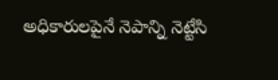అధికారులపైనే నెపాన్ని నెట్టేసి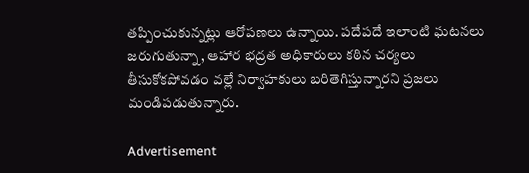తప్పించుకున్నట్లు ఆరోపణలు ఉన్నాయి. పదేపదే ఇలాంటి ఘటనలు జరుగుతున్నా, ఆహార భద్రత అధికారులు కఠిన చర్యలు తీసుకోకపోవడం వల్లే నిర్వాహకులు బరితెగిస్తున్నారని ప్రజలు మండిపడుతున్నారు.

Advertisement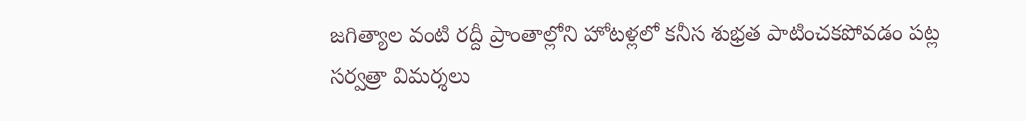జగిత్యాల వంటి రద్దీ ప్రాంతాల్లోని హోటళ్లలో కనీస శుభ్రత పాటించకపోవడం పట్ల సర్వత్రా విమర్శలు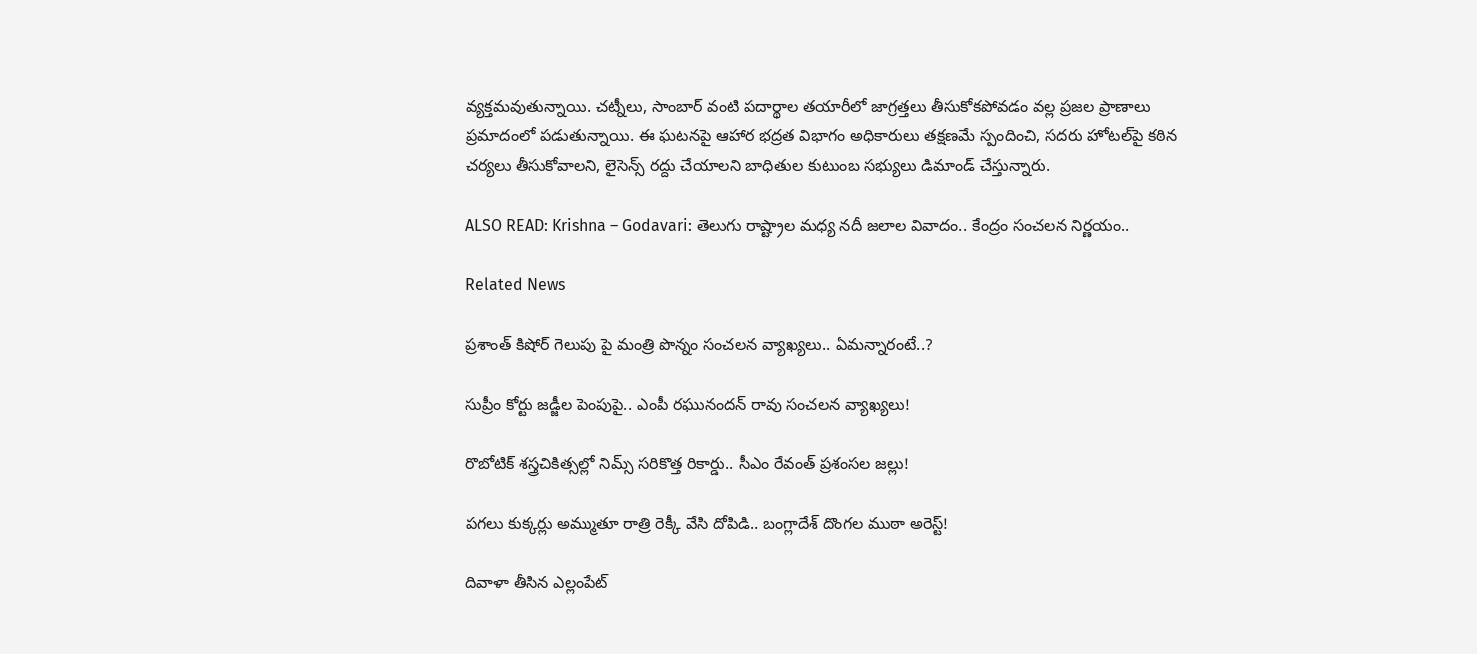వ్యక్తమవుతున్నాయి. చట్నీలు, సాంబార్ వంటి పదార్థాల తయారీలో జాగ్రత్తలు తీసుకోకపోవడం వల్ల ప్రజల ప్రాణాలు ప్రమాదంలో పడుతున్నాయి. ఈ ఘటనపై ఆహార భద్రత విభాగం అధికారులు తక్షణమే స్పందించి, సదరు హోటల్‌పై కఠిన చర్యలు తీసుకోవాలని, లైసెన్స్ రద్దు చేయాలని బాధితుల కుటుంబ సభ్యులు డిమాండ్ చేస్తున్నారు.

ALSO READ: Krishna – Godavari: తెలుగు రాష్ట్రాల మధ్య నదీ జలాల వివాదం.. కేంద్రం సంచలన నిర్ణయం..

Related News

ప్రశాంత్ కిషోర్ గెలుపు పై మంత్రి పొన్నం సంచలన వ్యాఖ్యలు.. ఏమన్నారంటే..?

సుప్రీం కోర్టు జడ్జీల పెంపుపై.. ఎంపీ రఘునందన్ రావు సంచలన వ్యాఖ్యలు!

రొబోటిక్ శస్త్రచికిత్సల్లో నిమ్స్ సరికొత్త రికార్డు.. సీఎం రేవంత్ ప్రశంసల జల్లు!

పగలు కుక్కర్లు అమ్ముతూ రాత్రి రెక్కీ వేసి దోపిడి.. బంగ్లాదేశ్ దొంగల ముఠా అరెస్ట్!

దివాళా తీసిన ఎల్లంపేట్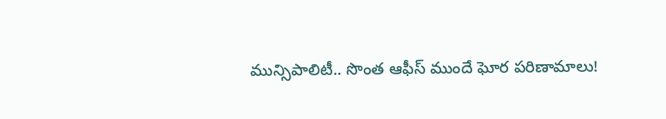మున్సిపాలిటీ.. సొంత ఆఫీస్ ముందే ఘోర పరిణామాలు!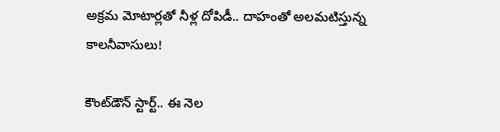అక్రమ మోటార్లతో నీళ్ల దోపిడీ.. దాహంతో అలమటిస్తున్న కాలనీవాసులు!

కౌంట్‌డౌన్ స్టార్ట్.. ఈ నెల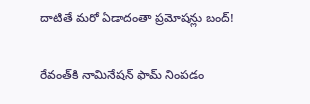దాటితే మరో ఏడాదంతా ప్రమోషన్లు బంద్!

రేవంత్‌కి నామినేషన్ ఫామ్ నింపడం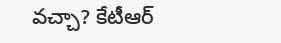వచ్చా? కేటీఆర్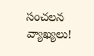సంచలన వ్యాఖ్యలు!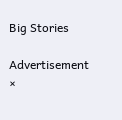Big Stories

Advertisement
×